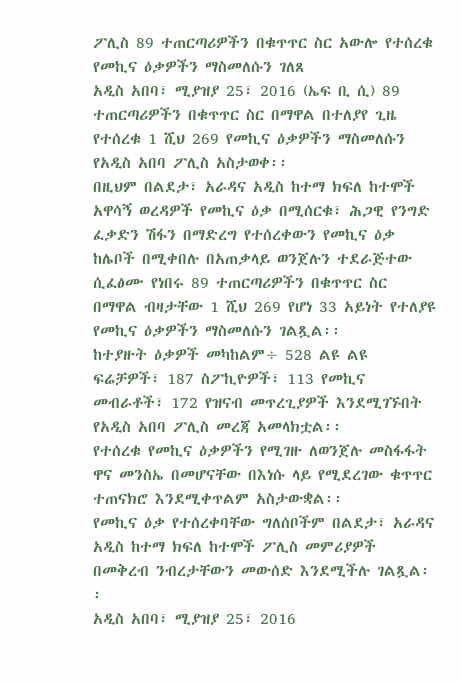ፖሊስ 89 ተጠርጣሪዎችን በቁጥጥር ስር አውሎ የተሰረቁ የመኪና ዕቃዎችን ማስመለሱን ገለጸ
አዲስ አበባ፣ ሚያዝያ 25፣ 2016 (ኤፍ ቢ ሲ) 89 ተጠርጣሪዎችን በቁጥጥር ስር በማዋል በተለያየ ጊዜ የተሰረቁ 1 ሺህ 269 የመኪና ዕቃዎችን ማስመለሱን የአዲስ አበባ ፖሊስ አስታወቀ፡፡
በዚህም በልደታ፣ አራዳና አዲስ ከተማ ክፍለ ከተሞች አዋሳኝ ወረዳዎች የመኪና ዕቃ በሚሰርቁ፣ ሕጋዊ የንግድ ፈቃድን ሽፋን በማድረግ የተሰረቀውን የመኪና ዕቃ ከሌቦች በሚቀበሉ በአጠቃላይ ወንጀሉን ተደራጅተው ሲፈፅሙ የነበሩ 89 ተጠርጣሪዎችን በቁጥጥር ስር በማዋል ብዛታቸው 1 ሺህ 269 የሆነ 33 አይነት የተለያዩ የመኪና ዕቃዎችን ማስመለሱን ገልጿል፡፡
ከተያዙት ዕቃዎች መካከልም÷ 528 ልዩ ልዩ ፍሬቻዎች፣ 187 ስፖኪዮዎች፣ 113 የመኪና መብራቶች፣ 172 የዝናብ መጥረጊያዎች እንደሚገኙበት የአዲስ አበባ ፖሊስ መረጃ አመላክቷል፡፡
የተሰረቁ የመኪና ዕቃዎችን የሚገዙ ለወንጀሉ መስፋፋት ዋና መንስኤ በመሆናቸው በእነሱ ላይ የሚደረገው ቁጥጥር ተጠናክሮ እንደሚቀጥልም አስታውቋል፡፡
የመኪና ዕቃ የተሰረቀባቸው ግለሰቦችም በልደታ፣ አራዳና አዲስ ከተማ ክፍለ ከተሞች ፖሊስ መምሪያዎች በመቅረብ ንብረታቸውን መውሰድ እንደሚችሉ ገልጿል፡፡
አዲስ አበባ፣ ሚያዝያ 25፣ 2016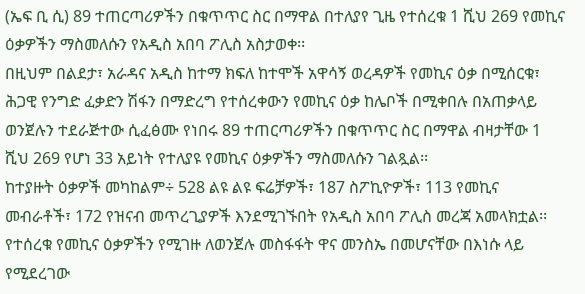(ኤፍ ቢ ሲ) 89 ተጠርጣሪዎችን በቁጥጥር ስር በማዋል በተለያየ ጊዜ የተሰረቁ 1 ሺህ 269 የመኪና ዕቃዎችን ማስመለሱን የአዲስ አበባ ፖሊስ አስታወቀ፡፡
በዚህም በልደታ፣ አራዳና አዲስ ከተማ ክፍለ ከተሞች አዋሳኝ ወረዳዎች የመኪና ዕቃ በሚሰርቁ፣ ሕጋዊ የንግድ ፈቃድን ሽፋን በማድረግ የተሰረቀውን የመኪና ዕቃ ከሌቦች በሚቀበሉ በአጠቃላይ ወንጀሉን ተደራጅተው ሲፈፅሙ የነበሩ 89 ተጠርጣሪዎችን በቁጥጥር ስር በማዋል ብዛታቸው 1 ሺህ 269 የሆነ 33 አይነት የተለያዩ የመኪና ዕቃዎችን ማስመለሱን ገልጿል፡፡
ከተያዙት ዕቃዎች መካከልም÷ 528 ልዩ ልዩ ፍሬቻዎች፣ 187 ስፖኪዮዎች፣ 113 የመኪና መብራቶች፣ 172 የዝናብ መጥረጊያዎች እንደሚገኙበት የአዲስ አበባ ፖሊስ መረጃ አመላክቷል፡፡
የተሰረቁ የመኪና ዕቃዎችን የሚገዙ ለወንጀሉ መስፋፋት ዋና መንስኤ በመሆናቸው በእነሱ ላይ የሚደረገው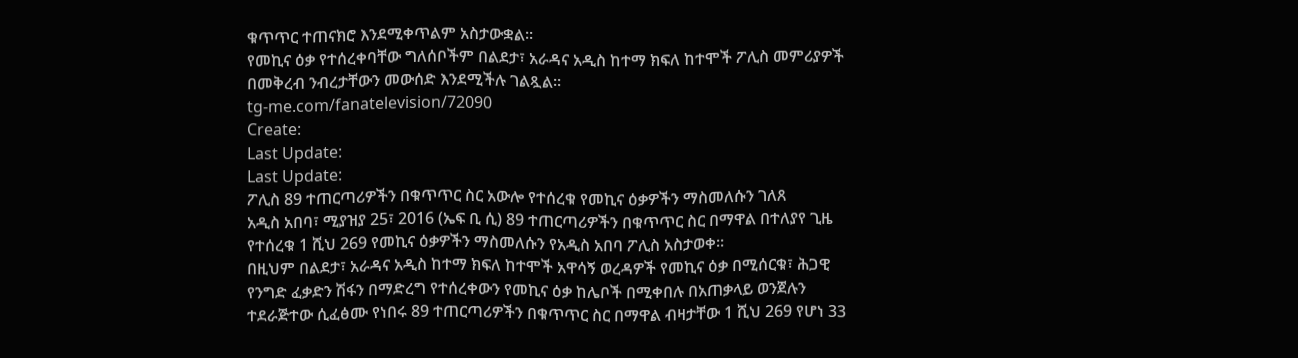ቁጥጥር ተጠናክሮ እንደሚቀጥልም አስታውቋል፡፡
የመኪና ዕቃ የተሰረቀባቸው ግለሰቦችም በልደታ፣ አራዳና አዲስ ከተማ ክፍለ ከተሞች ፖሊስ መምሪያዎች በመቅረብ ንብረታቸውን መውሰድ እንደሚችሉ ገልጿል፡፡
tg-me.com/fanatelevision/72090
Create:
Last Update:
Last Update:
ፖሊስ 89 ተጠርጣሪዎችን በቁጥጥር ስር አውሎ የተሰረቁ የመኪና ዕቃዎችን ማስመለሱን ገለጸ
አዲስ አበባ፣ ሚያዝያ 25፣ 2016 (ኤፍ ቢ ሲ) 89 ተጠርጣሪዎችን በቁጥጥር ስር በማዋል በተለያየ ጊዜ የተሰረቁ 1 ሺህ 269 የመኪና ዕቃዎችን ማስመለሱን የአዲስ አበባ ፖሊስ አስታወቀ፡፡
በዚህም በልደታ፣ አራዳና አዲስ ከተማ ክፍለ ከተሞች አዋሳኝ ወረዳዎች የመኪና ዕቃ በሚሰርቁ፣ ሕጋዊ የንግድ ፈቃድን ሽፋን በማድረግ የተሰረቀውን የመኪና ዕቃ ከሌቦች በሚቀበሉ በአጠቃላይ ወንጀሉን ተደራጅተው ሲፈፅሙ የነበሩ 89 ተጠርጣሪዎችን በቁጥጥር ስር በማዋል ብዛታቸው 1 ሺህ 269 የሆነ 33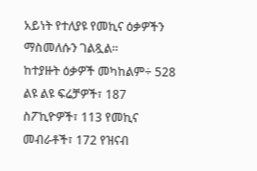አይነት የተለያዩ የመኪና ዕቃዎችን ማስመለሱን ገልጿል፡፡
ከተያዙት ዕቃዎች መካከልም÷ 528 ልዩ ልዩ ፍሬቻዎች፣ 187 ስፖኪዮዎች፣ 113 የመኪና መብራቶች፣ 172 የዝናብ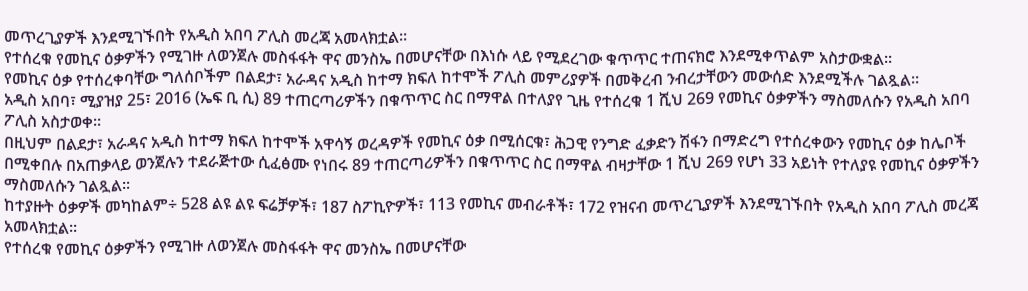መጥረጊያዎች እንደሚገኙበት የአዲስ አበባ ፖሊስ መረጃ አመላክቷል፡፡
የተሰረቁ የመኪና ዕቃዎችን የሚገዙ ለወንጀሉ መስፋፋት ዋና መንስኤ በመሆናቸው በእነሱ ላይ የሚደረገው ቁጥጥር ተጠናክሮ እንደሚቀጥልም አስታውቋል፡፡
የመኪና ዕቃ የተሰረቀባቸው ግለሰቦችም በልደታ፣ አራዳና አዲስ ከተማ ክፍለ ከተሞች ፖሊስ መምሪያዎች በመቅረብ ንብረታቸውን መውሰድ እንደሚችሉ ገልጿል፡፡
አዲስ አበባ፣ ሚያዝያ 25፣ 2016 (ኤፍ ቢ ሲ) 89 ተጠርጣሪዎችን በቁጥጥር ስር በማዋል በተለያየ ጊዜ የተሰረቁ 1 ሺህ 269 የመኪና ዕቃዎችን ማስመለሱን የአዲስ አበባ ፖሊስ አስታወቀ፡፡
በዚህም በልደታ፣ አራዳና አዲስ ከተማ ክፍለ ከተሞች አዋሳኝ ወረዳዎች የመኪና ዕቃ በሚሰርቁ፣ ሕጋዊ የንግድ ፈቃድን ሽፋን በማድረግ የተሰረቀውን የመኪና ዕቃ ከሌቦች በሚቀበሉ በአጠቃላይ ወንጀሉን ተደራጅተው ሲፈፅሙ የነበሩ 89 ተጠርጣሪዎችን በቁጥጥር ስር በማዋል ብዛታቸው 1 ሺህ 269 የሆነ 33 አይነት የተለያዩ የመኪና ዕቃዎችን ማስመለሱን ገልጿል፡፡
ከተያዙት ዕቃዎች መካከልም÷ 528 ልዩ ልዩ ፍሬቻዎች፣ 187 ስፖኪዮዎች፣ 113 የመኪና መብራቶች፣ 172 የዝናብ መጥረጊያዎች እንደሚገኙበት የአዲስ አበባ ፖሊስ መረጃ አመላክቷል፡፡
የተሰረቁ የመኪና ዕቃዎችን የሚገዙ ለወንጀሉ መስፋፋት ዋና መንስኤ በመሆናቸው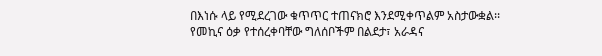በእነሱ ላይ የሚደረገው ቁጥጥር ተጠናክሮ እንደሚቀጥልም አስታውቋል፡፡
የመኪና ዕቃ የተሰረቀባቸው ግለሰቦችም በልደታ፣ አራዳና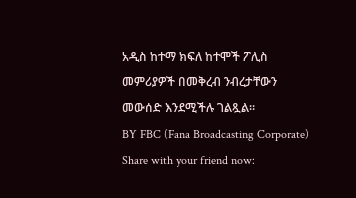አዲስ ከተማ ክፍለ ከተሞች ፖሊስ መምሪያዎች በመቅረብ ንብረታቸውን መውሰድ እንደሚችሉ ገልጿል፡፡
BY FBC (Fana Broadcasting Corporate)
Share with your friend now: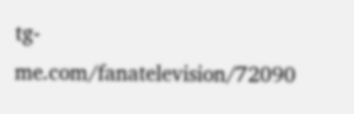tg-me.com/fanatelevision/72090